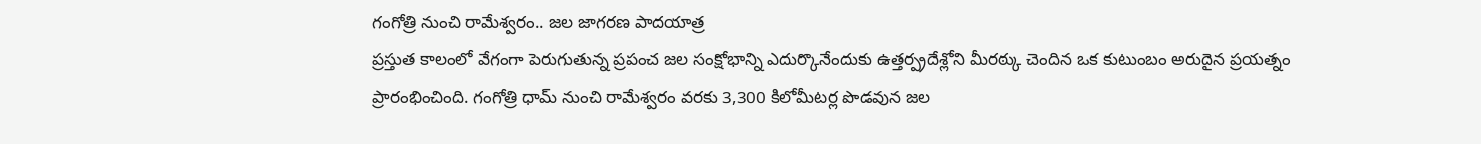గంగోత్రి నుంచి రామేశ్వరం.. జల జాగరణ పాదయాత్ర
ప్రస్తుత కాలంలో వేగంగా పెరుగుతున్న ప్రపంచ జల సంక్షోభాన్ని ఎదుర్కొనేందుకు ఉత్తర్ప్రదేశ్లోని మీరఠ్కు చెందిన ఒక కుటుంబం అరుదైన ప్రయత్నం ప్రారంభించింది. గంగోత్రి ధామ్ నుంచి రామేశ్వరం వరకు 3,300 కిలోమీటర్ల పొడవున జల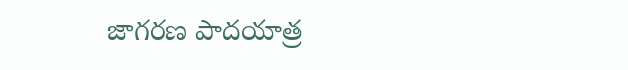జాగరణ పాదయాత్ర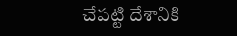చేపట్టి దేశానికి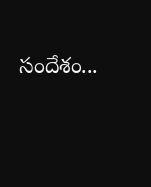సందేశం...